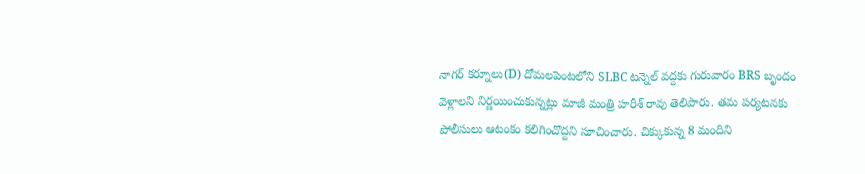నాగర్ కర్నూలు(D) దోమలపెంటలోని SLBC టన్నెల్ వద్దకు గురువారం BRS బృందం వెళ్లాలని నిర్ణయించుకున్నట్లు మాజీ మంత్రి హరీశ్ రావు తెలిపారు. తమ పర్యటనకు పోలీసులు ఆటంకం కలిగించొద్దని సూచించారు. చిక్కుకున్న 8 మందిని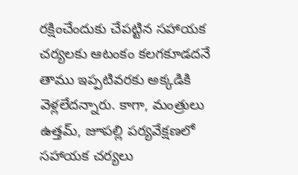రక్షించేందుకు చేపట్టిన సహాయక చర్యలకు ఆటంకం కలగకూడదనే తాము ఇప్పటివరకు అక్కడికి వెళ్లలేదన్నారు. కాగా, మంత్రులు ఉత్తమ్, జూపల్లి పర్యవేక్షణలో సహాయక చర్యలు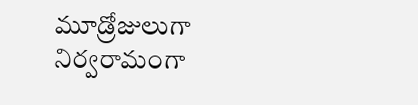మూడ్రోజులుగా నిర్వరామంగా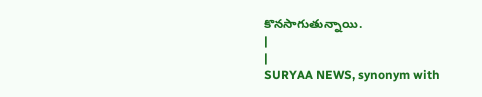కొనసాగుతున్నాయి.
|
|
SURYAA NEWS, synonym with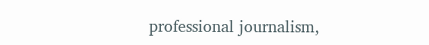professional journalism,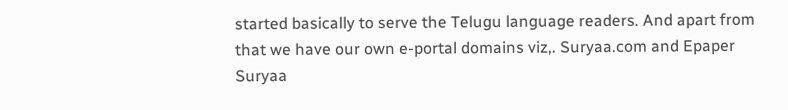started basically to serve the Telugu language readers. And apart from that we have our own e-portal domains viz,. Suryaa.com and Epaper Suryaa